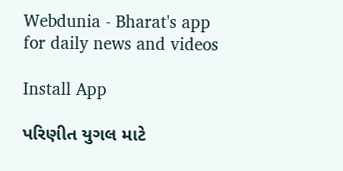Webdunia - Bharat's app for daily news and videos

Install App

પરિણીત યુગલ માટે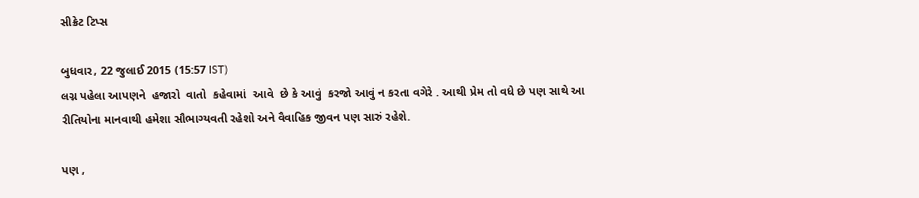સીક્રેટ ટિપ્સ

બુધવાર, 22 જુલાઈ 2015 (15:57 IST)
લગ્ન પહેલા આપણને  હજારો  વાતો  કહેવામાં  આવે  છે કે આવું  કરજો આવું ન કરતા વગેરે . આથી પ્રેમ તો વધે છે પણ સાથે આ રીતિયોના માનવાથી હમેશા સૌભાગ્યવતી રહેશો અને વૈવાહિક જીવન પણ સારું રહેશે.

પણ ,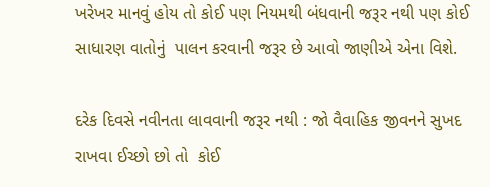ખરેખર માનવું હોય તો કોઈ પણ નિયમથી બંધવાની જરૂર નથી પણ કોઈ સાધારણ વાતોનું  પાલન કરવાની જરૂર છે આવો જાણીએ એના વિશે.

દરેક દિવસે નવીનતા લાવવાની જરૂર નથી : જો વૈવાહિક જીવનને સુખદ રાખવા ઈચ્છો છો તો  કોઈ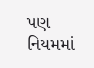પણ  નિયમમાં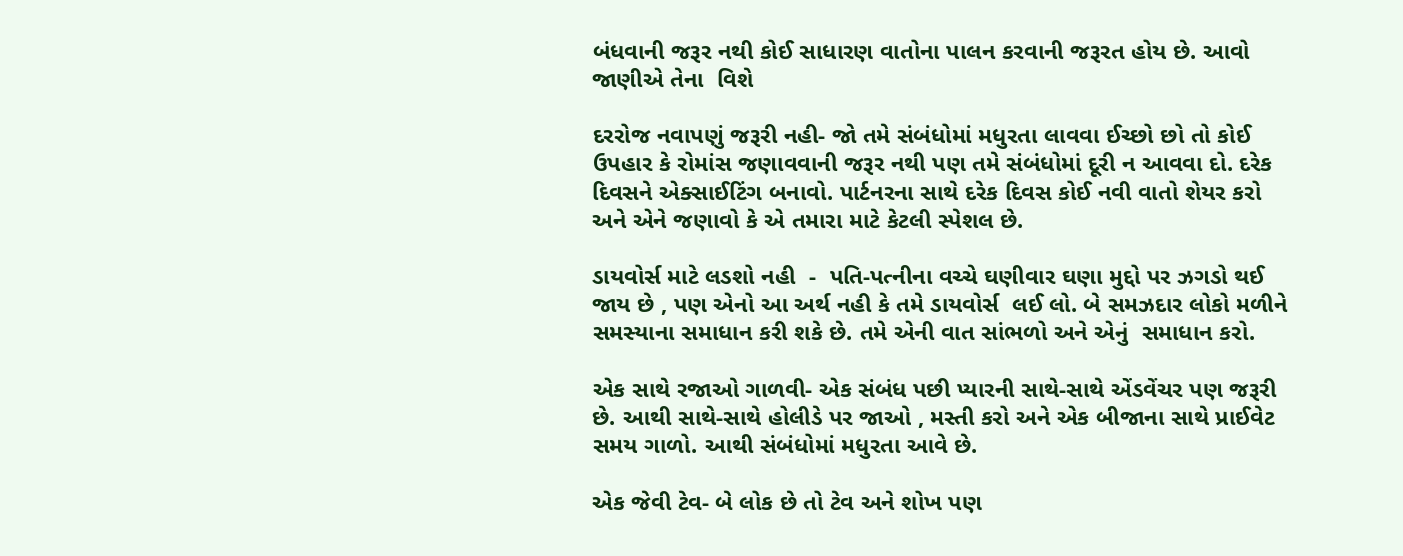બંધવાની જરૂર નથી કોઈ સાધારણ વાતોના પાલન કરવાની જરૂરત હોય છે. આવો જાણીએ તેના  વિશે

દરરોજ નવાપણું જરૂરી નહી- જો તમે સંબંધોમાં મધુરતા લાવવા ઈચ્છો છો તો કોઈ ઉપહાર કે રોમાંસ જણાવવાની જરૂર નથી પણ તમે સંબંધોમાં દૂરી ન આવવા દો. દરેક દિવસને એક્સાઈટિંગ બનાવો. પાર્ટનરના સાથે દરેક દિવસ કોઈ નવી વાતો શેયર કરો અને એને જણાવો કે એ તમારા માટે કેટલી સ્પેશલ છે.

ડાયવોર્સ માટે લડશો નહી  -  પતિ-પત્નીના વચ્ચે ઘણીવાર ઘણા મુદ્દો પર ઝગડો થઈ જાય છે , પણ એનો આ અર્થ નહી કે તમે ડાયવોર્સ  લઈ લો. બે સમઝદાર લોકો મળીને સમસ્યાના સમાધાન કરી શકે છે. તમે એની વાત સાંભળો અને એનું  સમાધાન કરો.

એક સાથે રજાઓ ગાળવી- એક સંબંધ પછી પ્યારની સાથે-સાથે એંડવેંચર પણ જરૂરી છે. આથી સાથે-સાથે હોલીડે પર જાઓ , મસ્તી કરો અને એક બીજાના સાથે પ્રાઈવેટ સમય ગાળો. આથી સંબંધોમાં મધુરતા આવે છે.

એક જેવી ટેવ- બે લોક છે તો ટેવ અને શોખ પણ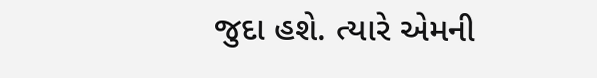જુદા હશે. ત્યારે એમની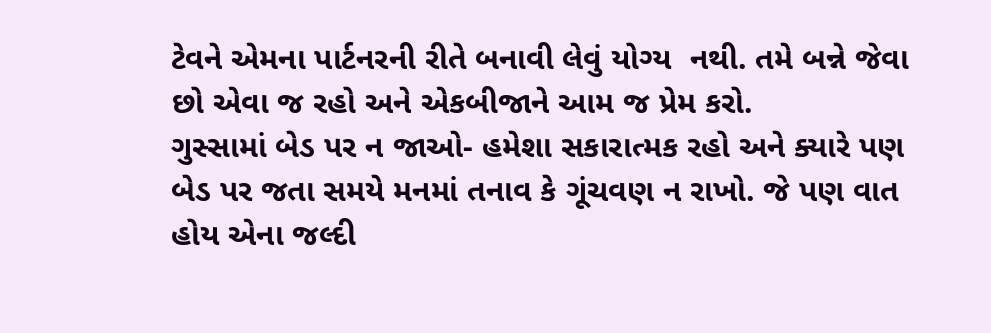ટેવને એમના પાર્ટનરની રીતે બનાવી લેવું યોગ્ય  નથી. તમે બન્ને જેવા છો એવા જ રહો અને એકબીજાને આમ જ પ્રેમ કરો.
ગુસ્સામાં બેડ પર ન જાઓ- હમેશા સકારાત્મક રહો અને ક્યારે પણ બેડ પર જતા સમયે મનમાં તનાવ કે ગૂંચવણ ન રાખો. જે પણ વાત હોય એના જલ્દી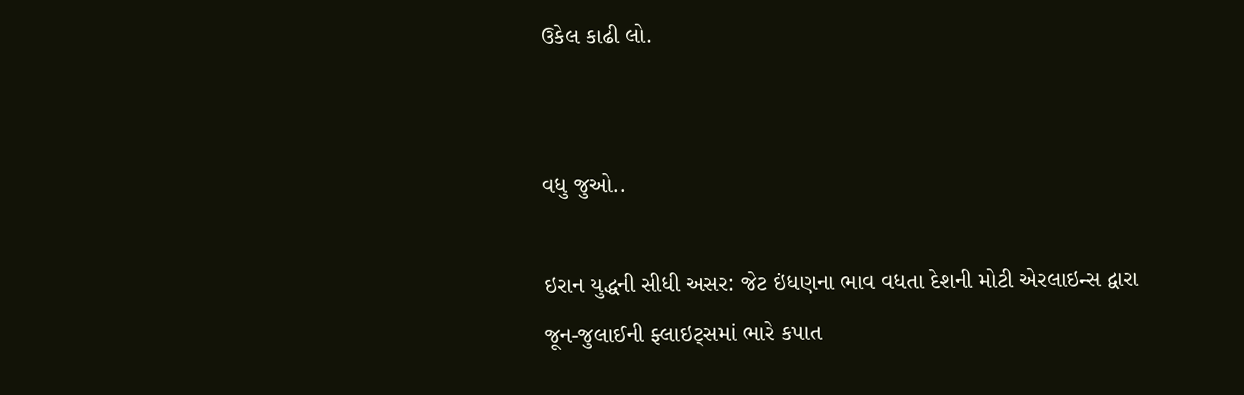ઉકેલ કાઢી લો.


વધુ જુઓ..

ઇરાન યુદ્ધની સીધી અસર: જેટ ઇંધણના ભાવ વધતા દેશની મોટી એરલાઇન્સ દ્વારા જૂન-જુલાઈની ફ્લાઇટ્સમાં ભારે કપાત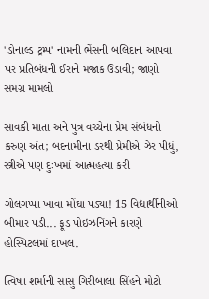'ડોનાલ્ડ ટ્રમ્પ' નામની ભેંસની બલિદાન આપવા પર પ્રતિબંધની ઈરાને મજાક ઉડાવી; જાણો સમગ્ર મામલો

સાવકી માતા અને પુત્ર વચ્ચેના પ્રેમ સંબંધનો કરુણ અંત; બદનામીના ડરથી પ્રેમીએ ઝેર પીધું, સ્ત્રીએ પણ દુઃખમાં આત્મહત્યા કરી

ગોલગપ્પા ખાવા મોંઘા પડ્યા! 15 વિદ્યાર્થીનીઓ બીમાર પડી... ફૂડ પોઇઝનિંગને કારણે હોસ્પિટલમાં દાખલ.

ત્વિષા શર્માની સાસુ ગિરીબાલા સિંહને મોટો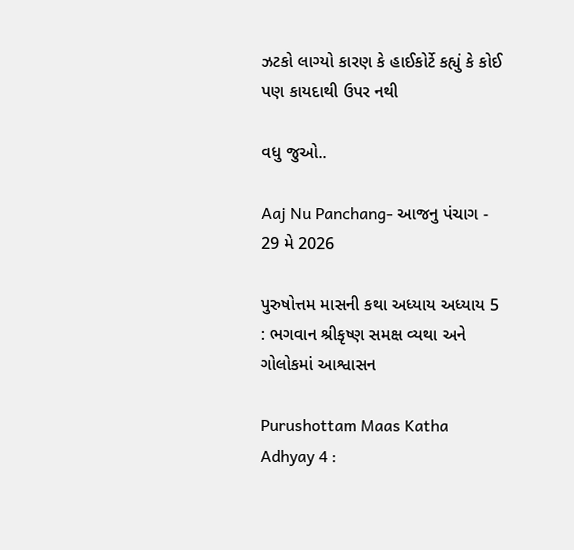ઝટકો લાગ્યો કારણ કે હાઈકોર્ટે કહ્યું કે કોઈ પણ કાયદાથી ઉપર નથી

વધુ જુઓ..

Aaj Nu Panchang- આજનુ પંચાગ - 29 મે 2026

પુરુષોત્તમ માસની કથા અધ્યાય અધ્યાય 5 : ભગવાન શ્રીકૃષ્ણ સમક્ષ વ્યથા અને ગોલોકમાં આશ્વાસન

Purushottam Maas Katha Adhyay 4 :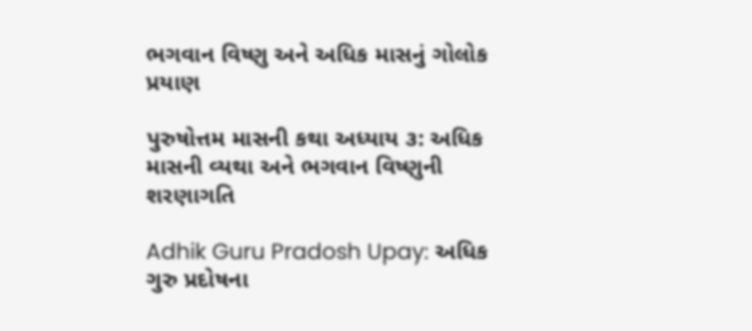ભગવાન વિષ્ણુ અને અધિક માસનું ગોલોક પ્રયાણ

પુરુષોત્તમ માસની કથા અધ્યાય ૩: અધિક માસની વ્યથા અને ભગવાન વિષ્ણુની શરણાગતિ

Adhik Guru Pradosh Upay: અધિક ગુરુ પ્રદોષના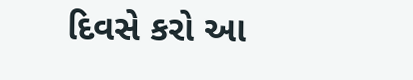દિવસે કરો આ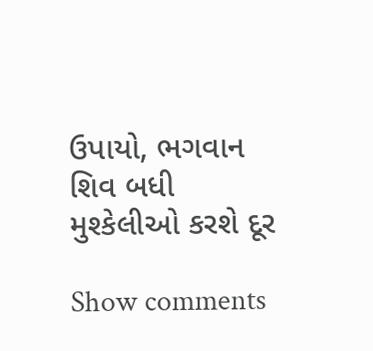ઉપાયો, ભગવાન શિવ બધી મુશ્કેલીઓ કરશે દૂર

Show comments